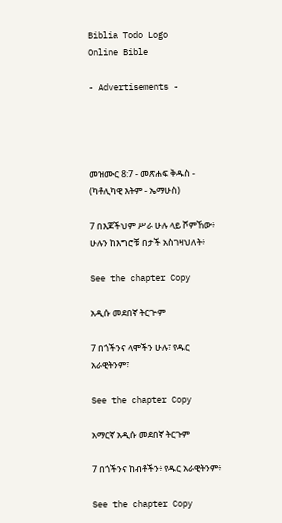Biblia Todo Logo
Online Bible

- Advertisements -




መዝሙር 8:7 - መጽሐፍ ቅዱስ - (ካቶሊካዊ እትም - ኤማሁስ)

7 በእጆችህም ሥራ ሁሉ ላይ ሾምኸው፥ ሁሉን ከእግሮቹ በታች አስገዛህለት፥

See the chapter Copy

አዲሱ መደበኛ ትርጒም

7 በጎችንና ላሞችን ሁሉ፣ የዱር አራዊትንም፣

See the chapter Copy

አማርኛ አዲሱ መደበኛ ትርጉም

7 በጎችንና ከብቶችን፥ የዱር አራዊትንም፥

See the chapter Copy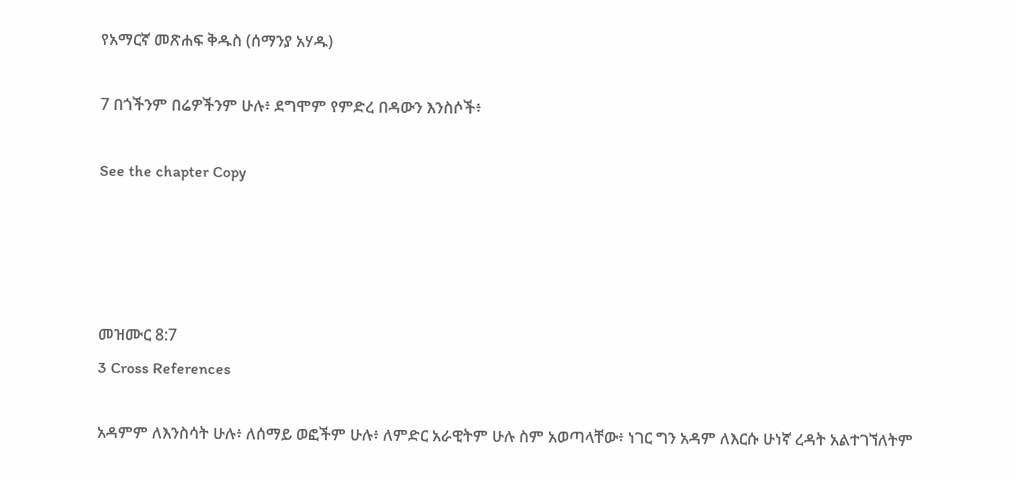የአማርኛ መጽሐፍ ቅዱስ (ሰማንያ አሃዱ)

7 በጎችንም በሬዎችንም ሁሉ፥ ደግሞም የምድረ በዳውን እንስሶች፥

See the chapter Copy




መዝሙር 8:7
3 Cross References

አዳምም ለእንስሳት ሁሉ፥ ለሰማይ ወፎችም ሁሉ፥ ለምድር አራዊትም ሁሉ ስም አወጣላቸው፥ ነገር ግን አዳም ለእርሱ ሁነኛ ረዳት አልተገኘለትም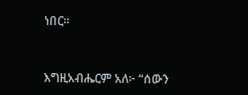ነበር።


እግዚአብሔርም አለ፦ “ሰውን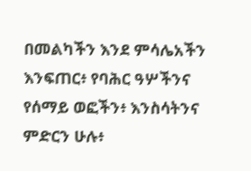በመልካችን እንደ ምሳሌአችን እንፍጠር፥ የባሕር ዓሦችንና የሰማይ ወፎችን፥ እንስሳትንና ምድርን ሁሉ፥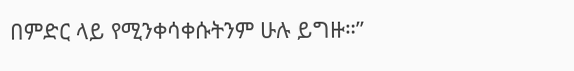በምድር ላይ የሚንቀሳቀሱትንም ሁሉ ይግዙ።”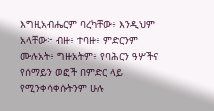እግዚአብሔርም ባረካቸው፥ እንዲህም አላቸው፦ ብዙ፥ ተባዙ፥ ምድርንም ሙሉአት፥ ግዙአትም፥ የባሕርን ዓሦችና የሰማይን ወፎች በምድር ላይ የሚንቀሳቀሱትንም ሁሉ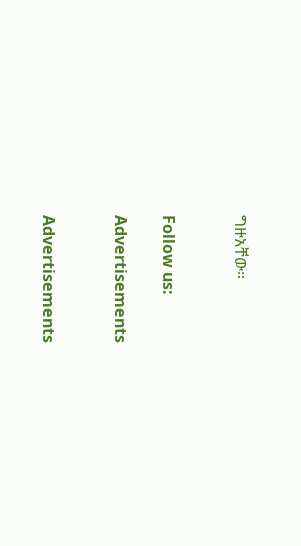ግዙአቸው።


Follow us:

Advertisements


Advertisements